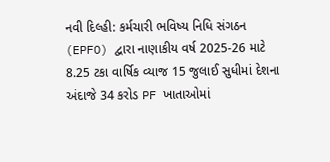નવી દિલ્હી: કર્મચારી ભવિષ્ય નિધિ સંગઠન (EPFO) દ્વારા નાણાકીય વર્ષ 2025-26 માટે 8.25 ટકા વાર્ષિક વ્યાજ 15 જુલાઈ સુધીમાં દેશના અંદાજે 34 કરોડ PF ખાતાઓમાં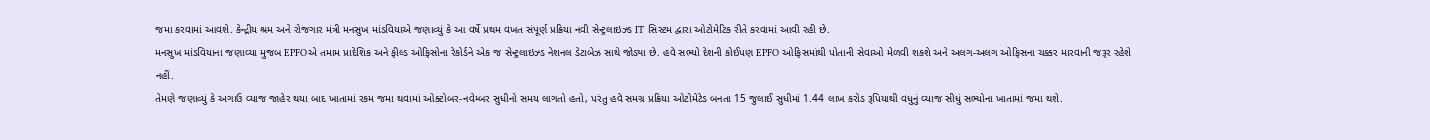જમા કરવામાં આવશે. કેન્દ્રીય શ્રમ અને રોજગાર મંત્રી મનસુખ માંડવિયાએ જણાવ્યું કે આ વર્ષે પ્રથમ વખત સંપૂર્ણ પ્રક્રિયા નવી સેન્ટ્રલાઇઝ્ડ IT સિસ્ટમ દ્વારા ઓટોમેટિક રીતે કરવામાં આવી રહી છે.
મનસુખ માંડવિયાના જણાવ્યા મુજબ EPFOએ તમામ પ્રાદેશિક અને ફીલ્ડ ઓફિસોના રેકોર્ડને એક જ સેન્ટ્રલાઇઝ્ડ નેશનલ ડેટાબેઝ સાથે જોડ્યા છે. હવે સભ્યો દેશની કોઈપણ EPFO ઓફિસમાંથી પોતાની સેવાઓ મેળવી શકશે અને અલગ-અલગ ઓફિસના ચક્કર મારવાની જરૂર રહેશે નહીં.
તેમણે જણાવ્યું કે અગાઉ વ્યાજ જાહેર થયા બાદ ખાતામાં રકમ જમા થવામાં ઓક્ટોબર-નવેમ્બર સુધીનો સમય લાગતો હતો, પરંતુ હવે સમગ્ર પ્રક્રિયા ઓટોમેટેડ બનતા 15 જુલાઈ સુધીમાં 1.44 લાખ કરોડ રૂપિયાથી વધુનું વ્યાજ સીધું સભ્યોના ખાતામાં જમા થશે.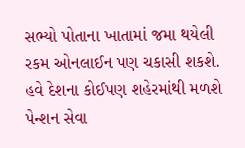સભ્યો પોતાના ખાતામાં જમા થયેલી રકમ ઓનલાઈન પણ ચકાસી શકશે.
હવે દેશના કોઈપણ શહેરમાંથી મળશે પેન્શન સેવા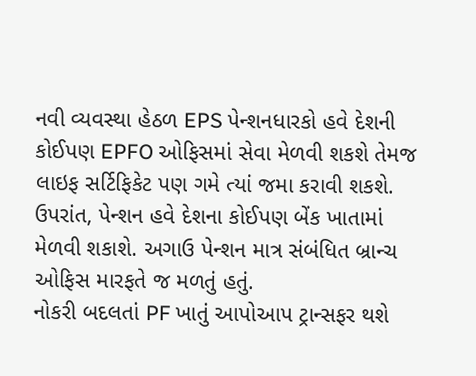નવી વ્યવસ્થા હેઠળ EPS પેન્શનધારકો હવે દેશની કોઈપણ EPFO ઓફિસમાં સેવા મેળવી શકશે તેમજ લાઇફ સર્ટિફિકેટ પણ ગમે ત્યાં જમા કરાવી શકશે. ઉપરાંત, પેન્શન હવે દેશના કોઈપણ બેંક ખાતામાં મેળવી શકાશે. અગાઉ પેન્શન માત્ર સંબંધિત બ્રાન્ચ ઓફિસ મારફતે જ મળતું હતું.
નોકરી બદલતાં PF ખાતું આપોઆપ ટ્રાન્સફર થશે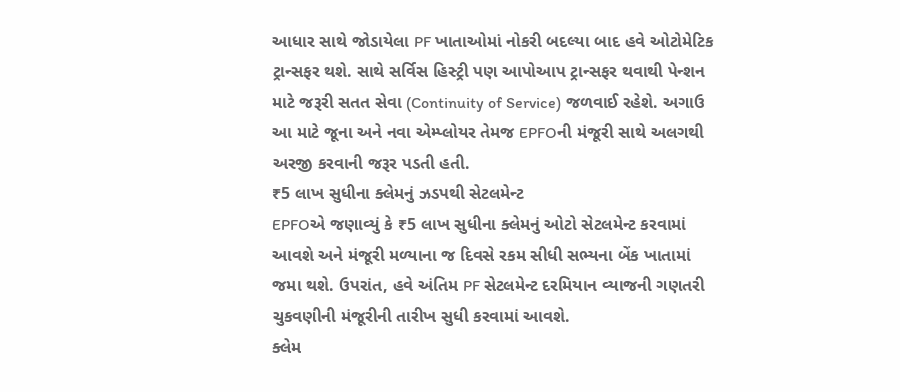આધાર સાથે જોડાયેલા PF ખાતાઓમાં નોકરી બદલ્યા બાદ હવે ઓટોમેટિક ટ્રાન્સફર થશે. સાથે સર્વિસ હિસ્ટ્રી પણ આપોઆપ ટ્રાન્સફર થવાથી પેન્શન માટે જરૂરી સતત સેવા (Continuity of Service) જળવાઈ રહેશે. અગાઉ આ માટે જૂના અને નવા એમ્પ્લોયર તેમજ EPFOની મંજૂરી સાથે અલગથી અરજી કરવાની જરૂર પડતી હતી.
₹5 લાખ સુધીના ક્લેમનું ઝડપથી સેટલમેન્ટ
EPFOએ જણાવ્યું કે ₹5 લાખ સુધીના ક્લેમનું ઓટો સેટલમેન્ટ કરવામાં આવશે અને મંજૂરી મળ્યાના જ દિવસે રકમ સીધી સભ્યના બેંક ખાતામાં જમા થશે. ઉપરાંત, હવે અંતિમ PF સેટલમેન્ટ દરમિયાન વ્યાજની ગણતરી ચુકવણીની મંજૂરીની તારીખ સુધી કરવામાં આવશે.
ક્લેમ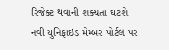રિજેક્ટ થવાની શક્યતા ઘટશે
નવી યુનિફાઇડ મેમ્બર પોર્ટલ પર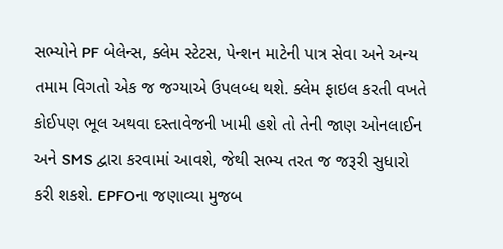સભ્યોને PF બેલેન્સ, ક્લેમ સ્ટેટસ, પેન્શન માટેની પાત્ર સેવા અને અન્ય તમામ વિગતો એક જ જગ્યાએ ઉપલબ્ધ થશે. ક્લેમ ફાઇલ કરતી વખતે કોઈપણ ભૂલ અથવા દસ્તાવેજની ખામી હશે તો તેની જાણ ઓનલાઈન અને SMS દ્વારા કરવામાં આવશે, જેથી સભ્ય તરત જ જરૂરી સુધારો કરી શકશે. EPFOના જણાવ્યા મુજબ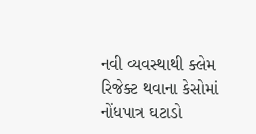નવી વ્યવસ્થાથી ક્લેમ રિજેક્ટ થવાના કેસોમાં નોંધપાત્ર ઘટાડો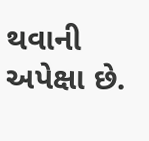થવાની અપેક્ષા છે.